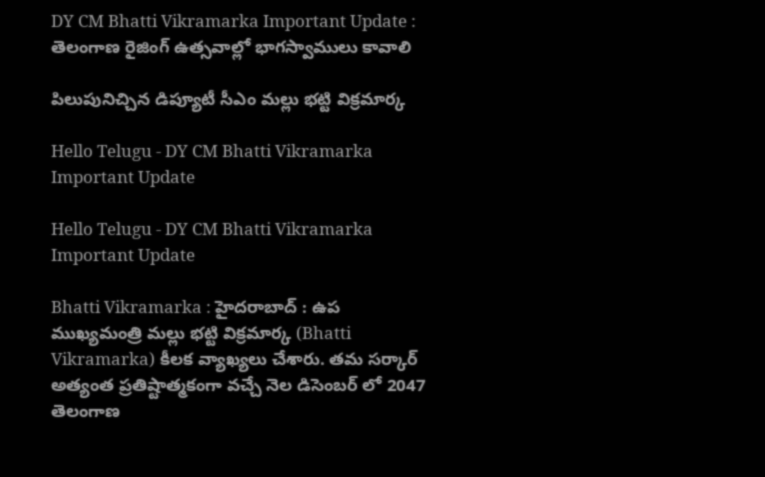DY CM Bhatti Vikramarka Important Update : తెలంగాణ రైజింగ్ ఉత్స‌వాల్లో భాగ‌స్వాములు కావాలి

పిలుపునిచ్చిన డిప్యూటీ సీఎం మ‌ల్లు భ‌ట్టి విక్రమార్క‌

Hello Telugu - DY CM Bhatti Vikramarka Important Update

Hello Telugu - DY CM Bhatti Vikramarka Important Update

Bhatti Vikramarka : హైద‌రాబాద్ : ఉప ముఖ్యమంత్రి మ‌ల్లు భ‌ట్టి విక్ర‌మార్క (Bhatti Vikramarka) కీల‌క వ్యాఖ్య‌లు చేశారు. త‌మ స‌ర్కార్ అత్యంత ప్ర‌తిష్టాత్మ‌కంగా వ‌చ్చే నెల డిసెంబ‌ర్ లో 2047 తెలంగాణ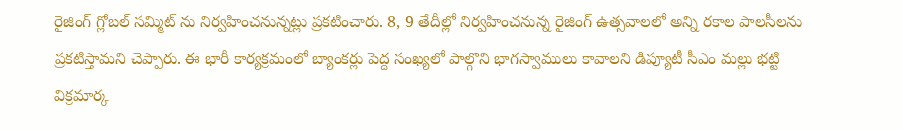రైజింగ్ గ్లోబ‌ల్ స‌మ్మిట్ ను నిర్వ‌హించ‌నున్న‌ట్లు ప్ర‌క‌టించారు. 8, 9 తేదీల్లో నిర్వహించనున్న రైజింగ్ ఉత్స‌వాల‌లో అన్ని రకాల పాలసీలను ప్రకటిస్తామని చెప్పారు. ఈ భారీ కార్యక్రమంలో బ్యాంకర్లు పెద్ద సంఖ్యలో పాల్గొని భాగస్వాములు కావాలని డిప్యూటీ సీఎం మల్లు భట్టి విక్రమార్క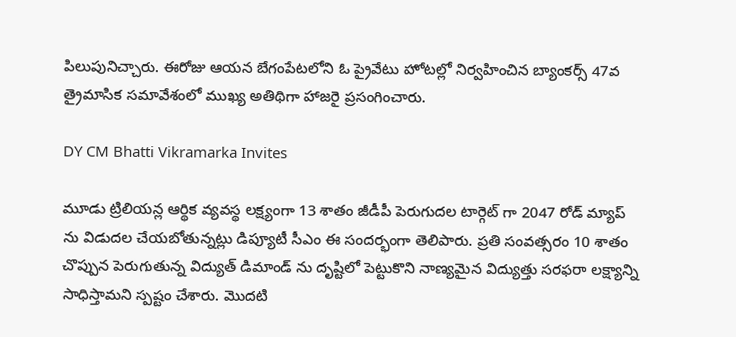పిలుపునిచ్చారు. ఈరోజు ఆయన బేగంపేటలోని ఓ ప్రైవేటు హోటల్లో నిర్వహించిన బ్యాంకర్స్ 47వ త్రైమాసిక సమావేశంలో ముఖ్య అతిథిగా హాజరై ప్రసంగించారు.

DY CM Bhatti Vikramarka Invites

మూడు ట్రిలియన్ల ఆర్థిక వ్యవస్థ లక్ష్యంగా 13 శాతం జీడీపీ పెరుగుదల టార్గెట్ గా 2047 రోడ్ మ్యాప్ ను విడుదల చేయబోతున్నట్లు డిప్యూటీ సీఎం ఈ సందర్భంగా తెలిపారు. ప్రతి సంవత్సరం 10 శాతం చొప్పున పెరుగుతున్న విద్యుత్ డిమాండ్ ను దృష్టిలో పెట్టుకొని నాణ్యమైన విద్యుత్తు సరఫరా లక్ష్యాన్ని సాధిస్తామని స్పష్టం చేశారు. మొదటి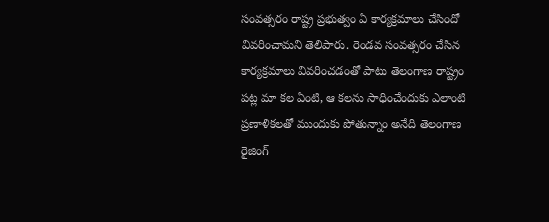సంవత్సరం రాష్ట్ర ప్రభుత్వం ఏ కార్యక్రమాలు చేసిందో వివరించామ‌ని తెలిపారు. రెండవ సంవత్సరం చేసిన కార్యక్రమాలు వివరించడంతో పాటు తెలంగాణ రాష్ట్రం పట్ల మా కల ఏంటి, ఆ కలను సాధించేందుకు ఎలాంటి ప్రణాళికలతో ముందుకు పోతున్నాం అనేది తెలంగాణ రైజింగ్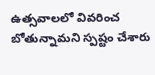ఉత్సవాల‌లో వివరించ బోతున్నామని స్ప‌ష్టం చేశారు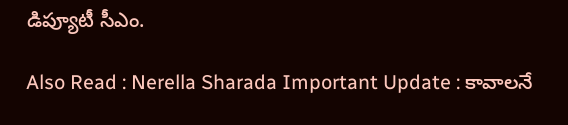డిప్యూటీ సీఎం.

Also Read : Nerella Sharada Important Update : కావాల‌నే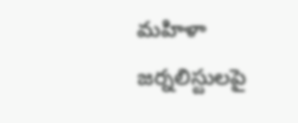మహిళా జర్నలిస్టులపై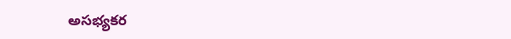అసభ్యకర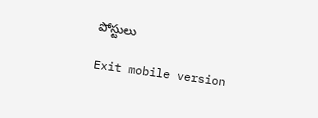పోస్టులు

Exit mobile version